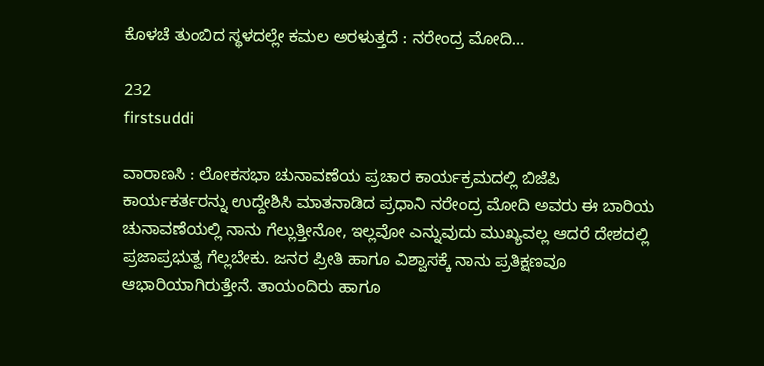ಕೊಳಚೆ ತುಂಬಿದ ಸ್ಥಳದಲ್ಲೇ ಕಮಲ ಅರಳುತ್ತದೆ : ನರೇಂದ್ರ ಮೋದಿ…

232
firstsuddi

ವಾರಾಣಸಿ : ಲೋಕಸಭಾ ಚುನಾವಣೆಯ ಪ್ರಚಾರ ಕಾರ್ಯಕ್ರಮದಲ್ಲಿ ಬಿಜೆಪಿ ಕಾರ್ಯಕರ್ತರನ್ನು ಉದ್ದೇಶಿಸಿ ಮಾತನಾಡಿದ ಪ್ರಧಾನಿ ನರೇಂದ್ರ ಮೋದಿ ಅವರು ಈ ಬಾರಿಯ ಚುನಾವಣೆಯಲ್ಲಿ ನಾನು ಗೆಲ್ಲುತ್ತೀನೋ, ಇಲ್ಲವೋ ಎನ್ನುವುದು ಮುಖ್ಯವಲ್ಲ ಆದರೆ ದೇಶದಲ್ಲಿ ಪ್ರಜಾಪ್ರಭುತ್ವ ಗೆಲ್ಲಬೇಕು. ಜನರ ಪ್ರೀತಿ ಹಾಗೂ ವಿಶ್ವಾಸಕ್ಕೆ ನಾನು ಪ್ರತಿಕ್ಷಣವೂ ಆಭಾರಿಯಾಗಿರುತ್ತೇನೆ. ತಾಯಂದಿರು ಹಾಗೂ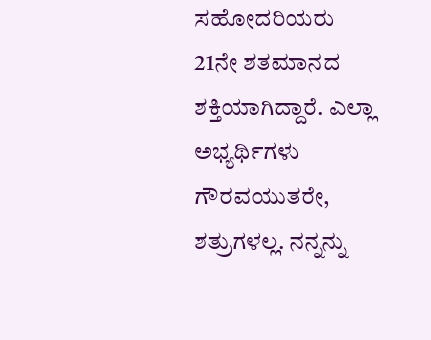ಸಹೋದರಿಯರು 21ನೇ ಶತಮಾನದ ಶಕ್ತಿಯಾಗಿದ್ದಾರೆ. ಎಲ್ಲಾ ಅಭ್ಯರ್ಥಿಗಳು ಗೌರವಯುತರೇ, ಶತ್ರುಗಳಲ್ಲ. ನನ್ನನ್ನು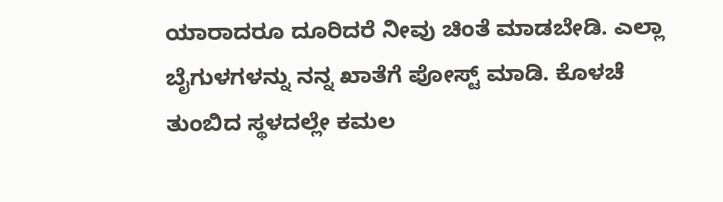ಯಾರಾದರೂ ದೂರಿದರೆ ನೀವು ಚಿಂತೆ ಮಾಡಬೇಡಿ. ಎಲ್ಲಾ ಬೈಗುಳಗಳನ್ನು ನನ್ನ ಖಾತೆಗೆ ಪೋಸ್ಟ್ ಮಾಡಿ. ಕೊಳಚೆ ತುಂಬಿದ ಸ್ಥಳದಲ್ಲೇ ಕಮಲ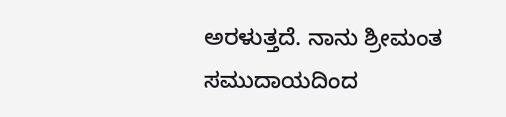ಅರಳುತ್ತದೆ. ನಾನು ಶ್ರೀಮಂತ ಸಮುದಾಯದಿಂದ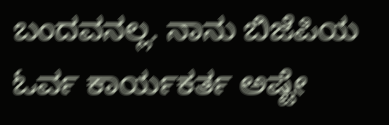ಬಂದವನಲ್ಲ. ನಾನು ಬಿಜೆಪಿಯ ಓರ್ವ ಕಾರ್ಯಕರ್ತ ಅಷ್ಟೇ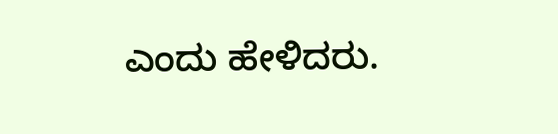ಎಂದು ಹೇಳಿದರು.